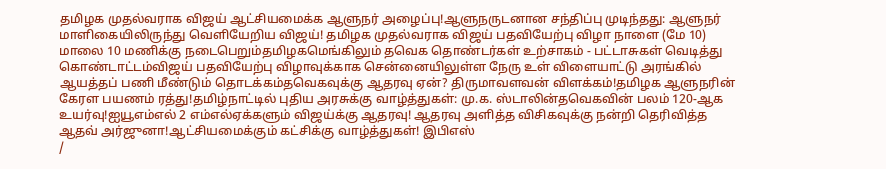தமிழக முதல்வராக விஜய் ஆட்சியமைக்க ஆளுநர் அழைப்பு!ஆளுநருடனான சந்திப்பு முடிந்தது: ஆளுநர் மாளிகையிலிருந்து வெளியேறிய விஜய்! தமிழக முதல்வராக விஜய் பதவியேற்பு விழா நாளை (மே 10) மாலை 10 மணிக்கு நடைபெறும்தமிழகமெங்கிலும் தவெக தொண்டர்கள் உற்சாகம் - பட்டாசுகள் வெடித்து கொண்டாட்டம்விஜய் பதவியேற்பு விழாவுக்காக சென்னையிலுள்ள நேரு உள் விளையாட்டு அரங்கில் ஆயத்தப் பணி மீண்டும் தொடக்கம்தவெகவுக்கு ஆதரவு ஏன்? திருமாவளவன் விளக்கம்!தமிழக ஆளுநரின் கேரள பயணம் ரத்து!தமிழ்நாட்டில் புதிய அரசுக்கு வாழ்த்துகள்: மு.க. ஸ்டாலின்தவெகவின் பலம் 120-ஆக உயர்வு!ஐயூஎம்எல் 2 எம்எல்ஏக்களும் விஜய்க்கு ஆதரவு! ஆதரவு அளித்த விசிகவுக்கு நன்றி தெரிவித்த ஆதவ் அர்ஜுனா!ஆட்சியமைக்கும் கட்சிக்கு வாழ்த்துகள்! இபிஎஸ்
/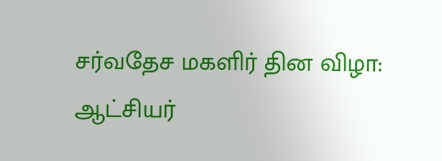சர்வதேச மகளிர் தின விழா: ஆட்சியர்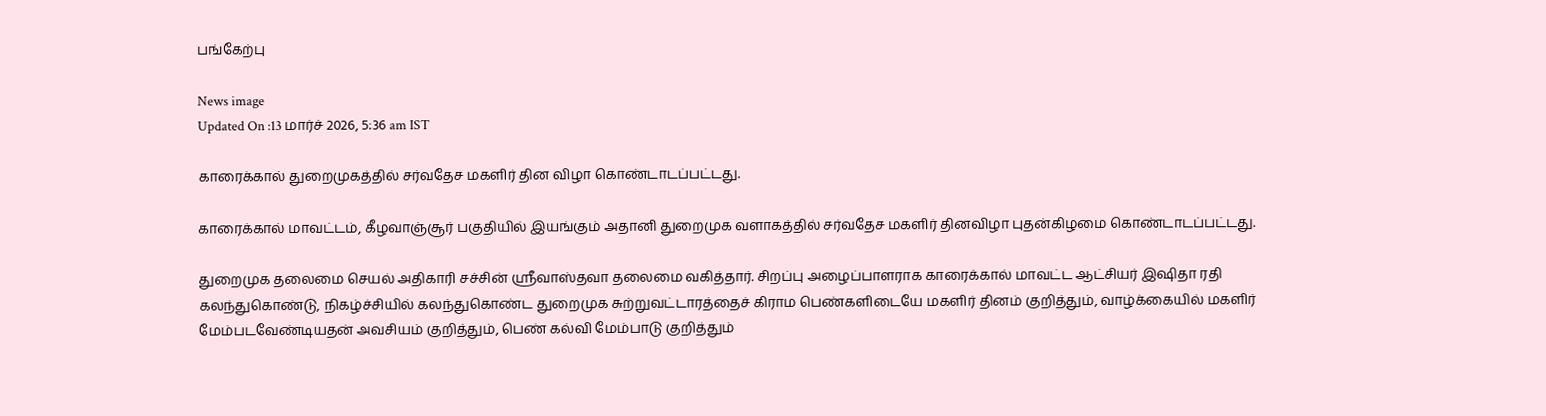பங்கேற்பு

News image
Updated On :13 மார்ச் 2026, 5:36 am IST

காரைக்கால் துறைமுகத்தில் சர்வதேச மகளிர் தின விழா கொண்டாடப்பட்டது.

காரைக்கால் மாவட்டம், கீழவாஞ்சூர் பகுதியில் இயங்கும் அதானி துறைமுக வளாகத்தில் சர்வதேச மகளிர் தினவிழா புதன்கிழமை கொண்டாடப்பட்டது.

துறைமுக தலைமை செயல் அதிகாரி சச்சின் ஸ்ரீவாஸ்தவா தலைமை வகித்தார். சிறப்பு அழைப்பாளராக காரைக்கால் மாவட்ட ஆட்சியர் இஷிதா ரதி கலந்துகொண்டு, நிகழ்ச்சியில் கலந்துகொண்ட துறைமுக சுற்றுவட்டாரத்தைச் கிராம பெண்களிடையே மகளிர் தினம் குறித்தும், வாழ்க்கையில் மகளிர் மேம்படவேண்டியதன் அவசியம் குறித்தும், பெண் கல்வி மேம்பாடு குறித்தும்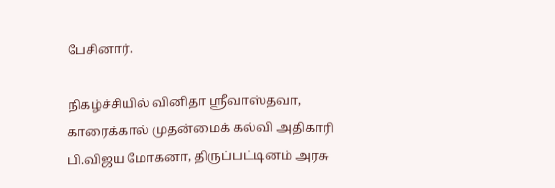பேசினார்.

நிகழ்ச்சியில் வினிதா ஸ்ரீவாஸ்தவா, காரைக்கால் முதன்மைக் கல்வி அதிகாரி பி.விஜய மோகனா, திருப்பட்டினம் அரசு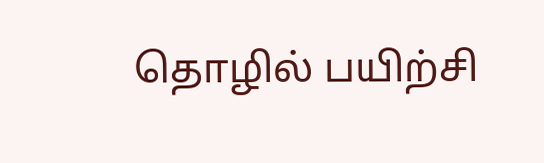தொழில் பயிற்சி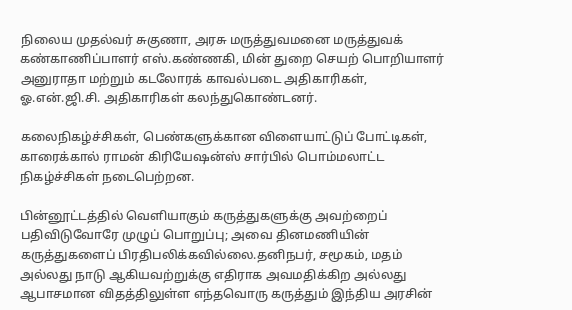நிலைய முதல்வர் சுகுணா, அரசு மருத்துவமனை மருத்துவக் கண்காணிப்பாளர் எஸ்.கண்ணகி, மின் துறை செயற் பொறியாளர் அனுராதா மற்றும் கடலோரக் காவல்படை அதிகாரிகள், ஓ.என்.ஜி.சி. அதிகாரிகள் கலந்துகொண்டனர்.

கலைநிகழ்ச்சிகள், பெண்களுக்கான விளையாட்டுப் போட்டிகள், காரைக்கால் ராமன் கிரியேஷன்ஸ் சார்பில் பொம்மலாட்ட நிகழ்ச்சிகள் நடைபெற்றன.

பின்னூட்டத்தில் வெளியாகும் கருத்துகளுக்கு அவற்றைப் பதிவிடுவோரே முழுப் பொறுப்பு; அவை தினமணியின் கருத்துகளைப் பிரதிபலிக்கவில்லை.தனிநபர், சமூகம், மதம் அல்லது நாடு ஆகியவற்றுக்கு எதிராக அவமதிக்கிற அல்லது ஆபாசமான விதத்திலுள்ள எந்தவொரு கருத்தும் இந்திய அரசின்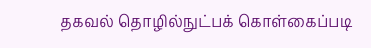தகவல் தொழில்நுட்பக் கொள்கைப்படி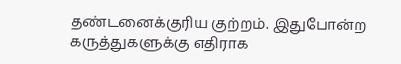தண்டனைக்குரிய குற்றம். இதுபோன்ற கருத்துகளுக்கு எதிராக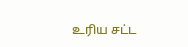உரிய சட்ட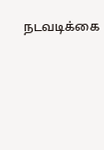நடவடிக்கை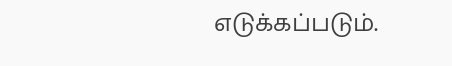எடுக்கப்படும்.